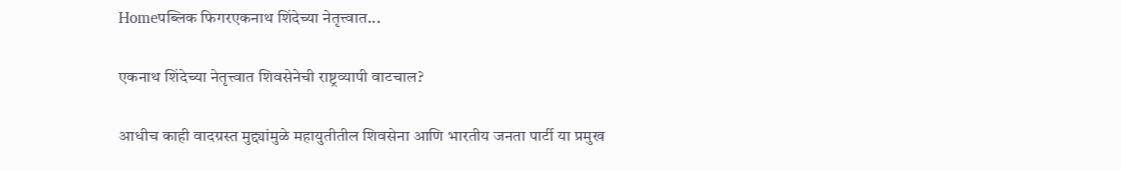Homeपब्लिक फिगरएकनाथ शिंदेच्या नेतृत्त्वात...

एकनाथ शिंदेच्या नेतृत्त्वात शिवसेनेची राष्ट्रव्यापी वाटचाल?

आधीच काही वादग्रस्त मुद्द्यांमुळे महायुतीतील शिवसेना आणि भारतीय जनता पार्टी या प्रमुख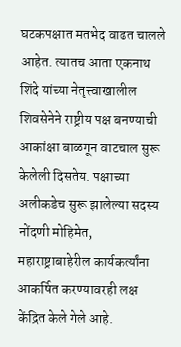घटकपक्षात मतभेद वाढत चालले आहेत. त्यातच आता एकनाथ शिंदे यांच्या नेतृत्त्वाखालील शिवसेनेने राष्ट्रीय पक्ष बनण्याची आकांक्षा बाळगून वाटचाल सुरू केलेली दिसतेय. पक्षाच्या अलीकडेच सुरू झालेल्या सदस्य नोंदणी मोहिमेत, महाराष्ट्राबाहेरील कार्यकर्त्यांना आकर्षित करण्यावरही लक्ष केंद्रित केले गेले आहे.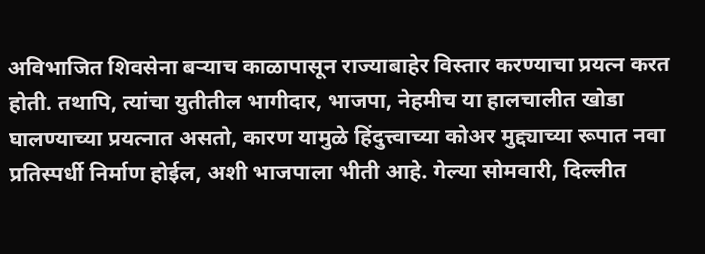अविभाजित शिवसेना बऱ्याच काळापासून राज्याबाहेर विस्तार करण्याचा प्रयत्न करत होती. तथापि, त्यांचा युतीतील भागीदार, भाजपा, नेहमीच या हालचालीत खोडा घालण्याच्या प्रयत्नात असतो, कारण यामुळे हिंदुत्त्वाच्या कोअर मुद्द्याच्या रूपात नवा प्रतिस्पर्धी निर्माण होईल, अशी भाजपाला भीती आहे. गेल्या सोमवारी, दिल्लीत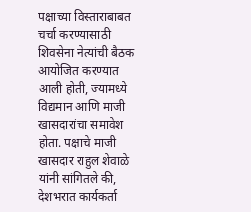पक्षाच्या विस्ताराबाबत चर्चा करण्यासाठी शिवसेना नेत्यांची बैठक आयोजित करण्यात आली होती, ज्यामध्ये विद्यमान आणि माजी खासदारांचा समावेश होता. पक्षाचे माजी खासदार राहुल शेवाळे यांनी सांगितले की, देशभरात कार्यकर्ता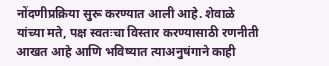नोंदणीप्रक्रिया सुरू करण्यात आली आहे. शेवाळे यांच्या मते, पक्ष स्वतःचा विस्तार करण्यासाठी रणनीती आखत आहे आणि भविष्यात त्याअनुषंगाने काही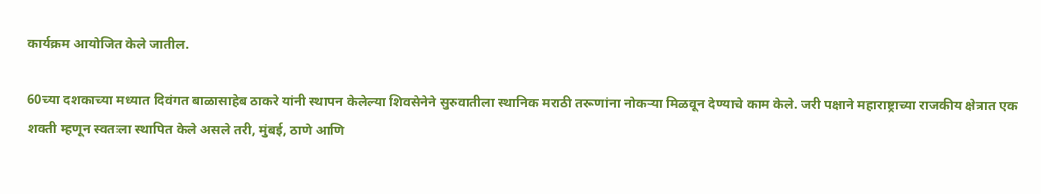कार्यक्रम आयोजित केले जातील.

60च्या दशकाच्या मध्यात दिवंगत बाळासाहेब ठाकरे यांनी स्थापन केलेल्या शिवसेनेने सुरुवातीला स्थानिक मराठी तरूणांना नोकऱ्या मिळवून देण्याचे काम केले. जरी पक्षाने महाराष्ट्राच्या राजकीय क्षेत्रात एक शक्ती म्हणून स्वतःला स्थापित केले असले तरी, मुंबई, ठाणे आणि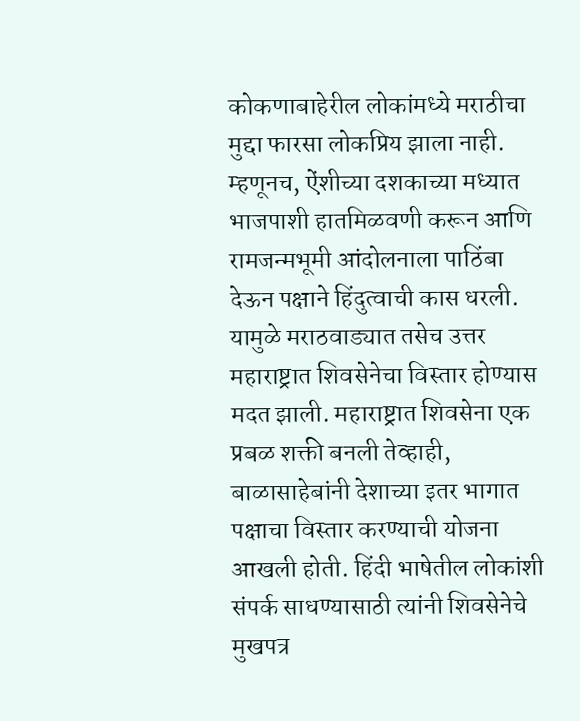कोकणाबाहेरील लोकांमध्ये मराठीचा मुद्दा फारसा लोकप्रिय झाला नाही. म्हणूनच, ऐंशीच्या दशकाच्या मध्यात भाजपाशी हातमिळवणी करून आणि रामजन्मभूमी आंदोलनाला पाठिंबा देऊन पक्षाने हिंदुत्वाची कास धरली. यामुळे मराठवाड्यात तसेच उत्तर महाराष्ट्रात शिवसेनेचा विस्तार होण्यास मदत झाली. महाराष्ट्रात शिवसेना एक प्रबळ शक्ती बनली तेव्हाही, बाळासाहेबांनी देशाच्या इतर भागात पक्षाचा विस्तार करण्याची योजना आखली होती. हिंदी भाषेतील लोकांशी संपर्क साधण्यासाठी त्यांनी शिवसेनेचे मुखपत्र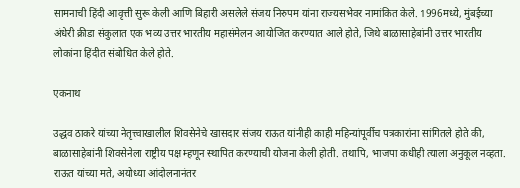सामनाची हिंदी आवृत्ती सुरू केली आणि बिहारी असलेले संजय निरुपम यांना राज्यसभेवर नामांकित केले. 1996मध्ये, मुंबईच्या अंधेरी क्रीडा संकुलात एक भव्य उत्तर भारतीय महासंमेलन आयोजित करण्यात आले होते, जिथे बाळासाहेबांनी उत्तर भारतीय लोकांना हिंदीत संबोधित केले होते.

एकनाथ

उद्धव ठाकरे यांच्या नेतृत्त्वाखालील शिवसेनेचे खासदार संजय राऊत यांनीही काही महिन्यांपूर्वीच पत्रकारांना सांगितले होते की, बाळासाहेबांनी शिवसेनेला राष्ट्रीय पक्ष म्हणून स्थापित करण्याची योजना केली होती. तथापि, भाजपा कधीही त्याला अनुकूल नव्हता. राऊत यांच्या मते, अयोध्या आंदोलनानंतर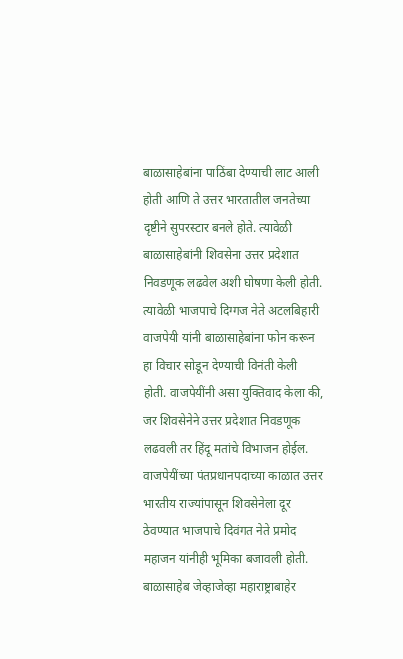बाळासाहेबांना पाठिंबा देण्याची लाट आली होती आणि ते उत्तर भारतातील जनतेच्या दृष्टीने सुपरस्टार बनले होते. त्यावेळी बाळासाहेबांनी शिवसेना उत्तर प्रदेशात निवडणूक लढवेल अशी घोषणा केली होती. त्यावेळी भाजपाचे दिग्गज नेते अटलबिहारी वाजपेयी यांनी बाळासाहेबांना फोन करून हा विचार सोडून देण्याची विनंती केली होती. वाजपेयींनी असा युक्तिवाद केला की, जर शिवसेनेने उत्तर प्रदेशात निवडणूक लढवली तर हिंदू मतांचे विभाजन होईल. वाजपेयींच्या पंतप्रधानपदाच्या काळात उत्तर भारतीय राज्यांपासून शिवसेनेला दूर ठेवण्यात भाजपाचे दिवंगत नेते प्रमोद महाजन यांनीही भूमिका बजावली होती. बाळासाहेब जेव्हाजेव्हा महाराष्ट्राबाहेर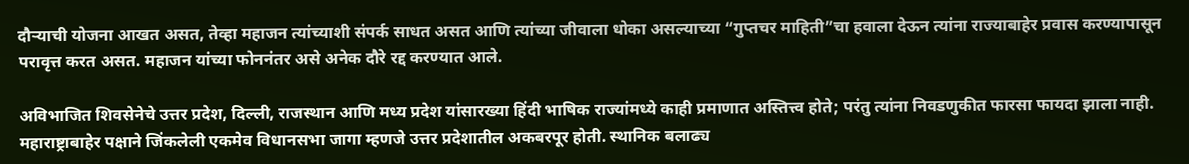दौऱ्याची योजना आखत असत, तेव्हा महाजन त्यांच्याशी संपर्क साधत असत आणि त्यांच्या जीवाला धोका असल्याच्या “गुप्तचर माहिती”चा हवाला देऊन त्यांना राज्याबाहेर प्रवास करण्यापासून परावृत्त करत असत. महाजन यांच्या फोननंतर असे अनेक दौरे रद्द करण्यात आले.

अविभाजित शिवसेनेचे उत्तर प्रदेश, दिल्ली, राजस्थान आणि मध्य प्रदेश यांसारख्या हिंदी भाषिक राज्यांमध्ये काही प्रमाणात अस्तित्त्व होते; परंतु त्यांना निवडणुकीत फारसा फायदा झाला नाही. महाराष्ट्राबाहेर पक्षाने जिंकलेली एकमेव विधानसभा जागा म्हणजे उत्तर प्रदेशातील अकबरपूर होती. स्थानिक बलाढ्य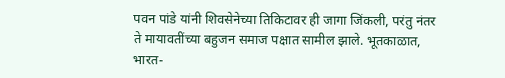पवन पांडे यांनी शिवसेनेच्या तिकिटावर ही जागा जिंकली, परंतु नंतर ते मायावतींच्या बहुजन समाज पक्षात सामील झाले. भूतकाळात, भारत-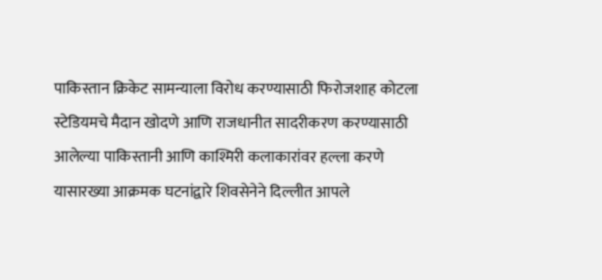पाकिस्तान क्रिकेट सामन्याला विरोध करण्यासाठी फिरोजशाह कोटला स्टेडियमचे मैदान खोदणे आणि राजधानीत सादरीकरण करण्यासाठी आलेल्या पाकिस्तानी आणि काश्मिरी कलाकारांवर हल्ला करणे यासारख्या आक्रमक घटनांद्वारे शिवसेनेने दिल्लीत आपले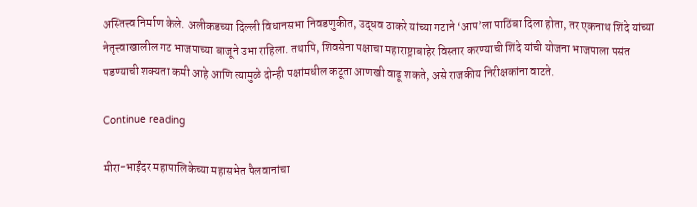अस्तित्त्व निर्माण केले. अलीकडच्या दिल्ली विधानसभा निवडणुकीत, उद्धव ठाकरे यांच्या गटाने ‘आप’ला पाठिंबा दिला होता, तर एकनाथ शिंदे यांच्या नेतृत्त्वाखालील गट भाजपाच्या बाजूने उभा राहिला. तथापि, शिवसेना पक्षाचा महाराष्ट्राबाहेर विस्तार करण्याची शिंदे यांची योजना भाजपाला पसंत पडण्याची शक्यता कमी आहे आणि त्यामुळे दोन्ही पक्षांमधील कटूता आणखी वाढू शकते, असे राजकीय निरीक्षकांना वाटते.

Continue reading

मीरा-भाईंदर महापालिकेच्या महासभेत पैलवानांचा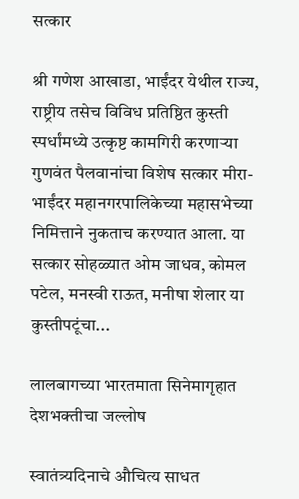सत्कार

श्री गणेश आखाडा, भाईंदर येथील राज्य, राष्ट्रीय तसेच विविध प्रतिष्ठित कुस्ती स्पर्धांमध्ये उत्कृष्ट कामगिरी करणाऱ्या गुणवंत पैलवानांचा विशेष सत्कार मीरा-भाईंदर महानगरपालिकेच्या महासभेच्या निमित्ताने नुकताच करण्यात आला. या सत्कार सोहळ्यात ओम जाधव, कोमल पटेल, मनस्वी राऊत, मनीषा शेलार या कुस्तीपटूंचा...

लालबागच्या भारतमाता सिनेमागृहात देशभक्तीचा जल्लोष

स्वातंत्र्यदिनाचे औचित्य साधत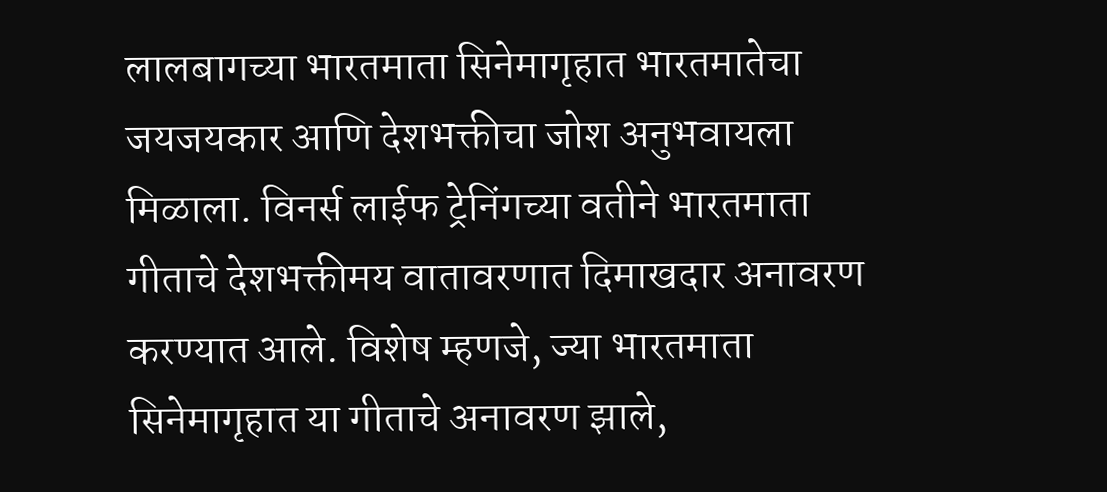लालबागच्या भारतमाता सिनेमागृहात भारतमातेचा जयजयकार आणि देशभक्तीचा जोश अनुभवायला मिळाला. विनर्स लाईफ ट्रेनिंगच्या वतीने भारतमाता गीताचे देशभक्तीमय वातावरणात दिमाखदार अनावरण करण्यात आले. विशेष म्हणजे, ज्या भारतमाता सिनेमागृहात या गीताचे अनावरण झाले,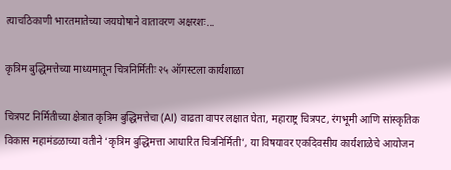त्याचठिकाणी भारतमातेच्या जयघोषाने वातावरण अक्षरशः...

कृत्रिम बुद्धिमत्तेच्या माध्यमातून चित्रनिर्मितीः २५ ऑगस्टला कार्यशाळा

चित्रपट निर्मितीच्या क्षेत्रात कृत्रिम बुद्धिमत्तेचा (AI) वाढता वापर लक्षात घेता, महाराष्ट्र चित्रपट, रंगभूमी आणि सांस्कृतिक विकास महामंडळाच्या वतीने ‘कृत्रिम बुद्धिमत्ता आधारित चित्रनिर्मिती’, या विषयावर एकदिवसीय कार्यशाळेचे आयोजन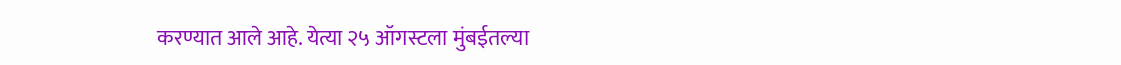करण्यात आले आहे. येत्या २५ ऑगस्टला मुंबईतल्या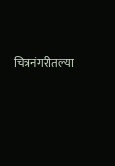चित्रनंगरीतल्या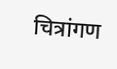चित्रांगण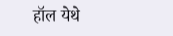हॉल येथे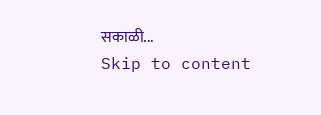सकाळी...
Skip to content